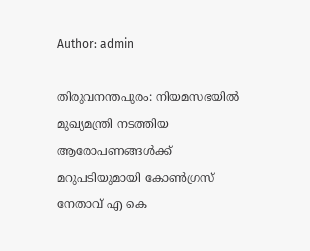Author: admin

തിരുവനന്തപുരം: നിയമസഭയിൽ മുഖ്യമന്ത്രി നടത്തിയ ആരോപണങ്ങൾക്ക് മറുപടിയുമായി കോൺഗ്രസ് നേതാവ് എ കെ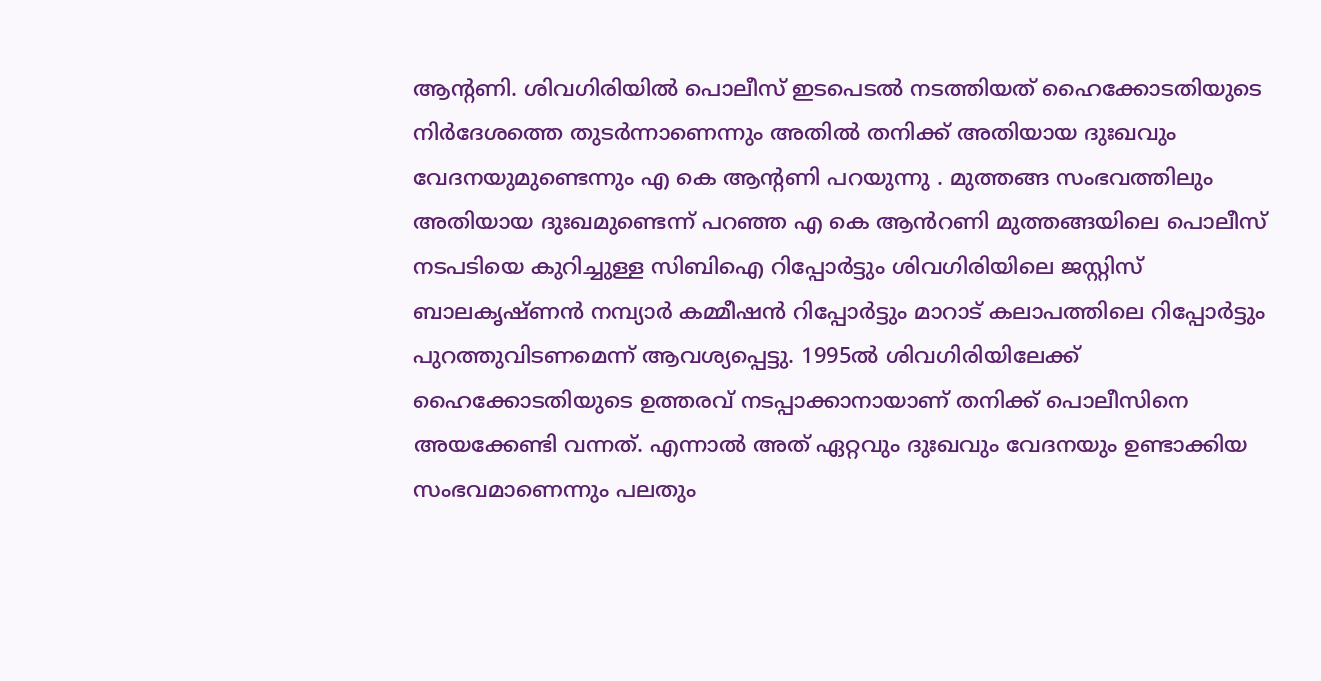ആന്റണി. ശിവഗിരിയിൽ പൊലീസ് ഇടപെടൽ നടത്തിയത് ഹൈക്കോടതിയുടെ നിർദേശത്തെ തുടർന്നാണെന്നും അതിൽ തനിക്ക് അതിയായ ദുഃഖവും വേദനയുമുണ്ടെന്നും എ കെ ആന്റണി പറയുന്നു . മുത്തങ്ങ സംഭവത്തിലും അതിയായ ദുഃഖമുണ്ടെന്ന് പറഞ്ഞ എ കെ ആൻറണി മുത്തങ്ങയിലെ പൊലീസ് നടപടിയെ കുറിച്ചുള്ള സിബിഐ റിപ്പോർട്ടും ശിവഗിരിയിലെ ജസ്റ്റിസ് ബാലകൃഷ്ണൻ നമ്പ്യാർ കമ്മീഷൻ റിപ്പോർട്ടും മാറാട് കലാപത്തിലെ റിപ്പോർട്ടും പുറത്തുവിടണമെന്ന് ആവശ്യപ്പെട്ടു. 1995ൽ ശിവഗിരിയിലേക്ക് ഹൈക്കോടതിയുടെ ഉത്തരവ് നടപ്പാക്കാനായാണ് തനിക്ക് പൊലീസിനെ അയക്കേണ്ടി വന്നത്. എന്നാൽ അത് ഏറ്റവും ദുഃഖവും വേദനയും ഉണ്ടാക്കിയ സംഭവമാണെന്നും പലതും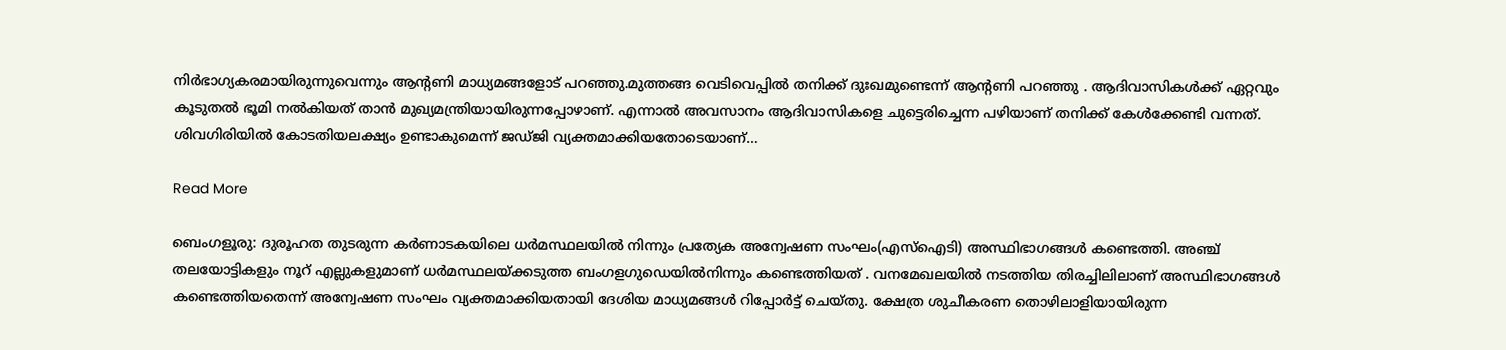നിർഭാഗ്യകരമായിരുന്നുവെന്നും ആന്റണി മാധ്യമങ്ങളോട് പറഞ്ഞു.മുത്തങ്ങ വെടിവെപ്പിൽ തനിക്ക് ദുഃഖമുണ്ടെന്ന് ആന്റണി പറഞ്ഞു . ആദിവാസികൾക്ക് ഏറ്റവും കൂടുതൽ ഭൂമി നൽകിയത് താൻ മുഖ്യമന്ത്രിയായിരുന്നപ്പോഴാണ്. എന്നാൽ അവസാനം ആദിവാസികളെ ചുട്ടെരിച്ചെന്ന പഴിയാണ് തനിക്ക് കേൾക്കേണ്ടി വന്നത്. ശിവഗിരിയിൽ കോടതിയലക്ഷ്യം ഉണ്ടാകുമെന്ന് ജഡ്ജി വ്യക്തമാക്കിയതോടെയാണ്…

Read More

ബെംഗളൂരു: ദുരൂഹത തുടരുന്ന കർണാടകയിലെ ധർമസ്ഥലയിൽ നിന്നും പ്രത്യേക അന്വേഷണ സംഘം(എസ്ഐടി) അസ്ഥിഭാഗങ്ങൾ കണ്ടെത്തി. അഞ്ച് തലയോട്ടികളും നൂറ് എല്ലുകളുമാണ് ധർമസ്ഥലയ്ക്കടുത്ത ബംഗളഗുഡെയിൽനിന്നും കണ്ടെത്തിയത് . വനമേഖലയിൽ നടത്തിയ തിരച്ചിലിലാണ് അസ്ഥിഭാഗങ്ങൾ കണ്ടെത്തിയതെന്ന് അന്വേഷണ സംഘം വ്യക്തമാക്കിയതായി ദേശിയ മാധ്യമങ്ങൾ റിപ്പോർട്ട് ചെയ്തു. ക്ഷേത്ര ശുചീകരണ തൊഴിലാളിയായിരുന്ന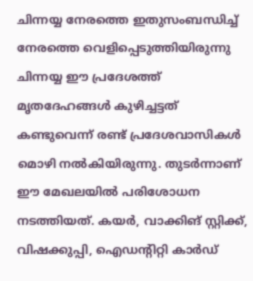ചിന്നയ്യ നേരത്തെ ഇതുസംബന്ധിച്ച് നേരത്തെ വെളിപ്പെടുത്തിയിരുന്നു ചിന്നയ്യ ഈ പ്രദേശത്ത് മൃതദേഹങ്ങൾ കുഴിച്ചട്ടത് കണ്ടുവെന്ന് രണ്ട് പ്രദേശവാസികൾ മൊഴി നൽകിയിരുന്നു. തുടർന്നാണ് ഈ മേഖലയിൽ പരിശോധന നടത്തിയത്. കയർ, വാക്കിങ് സ്റ്റിക്ക്, വിഷക്കുപ്പി, ഐഡന്റിറ്റി കാർഡ്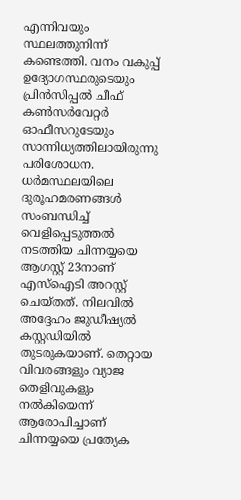എന്നിവയും സ്ഥലത്തുനിന്ന് കണ്ടെത്തി. വനം വകുപ്പ് ഉദ്യോഗസ്ഥരുടെയും പ്രിൻസിപ്പൽ ചീഫ് കൺസർവേറ്റർ ഓഫീസറുടേയും സാന്നിധ്യത്തിലായിരുന്നു പരിശോധന. ധർമസ്ഥലയിലെ ദുരൂഹമരണങ്ങൾ സംബന്ധിച്ച് വെളിപ്പെടുത്തൽ നടത്തിയ ചിന്നയ്യയെ ആഗസ്റ്റ് 23നാണ് എസ്‌ഐടി അറസ്റ്റ് ചെയ്തത്. നിലവിൽ അദ്ദേഹം ജുഡീഷ്യൽ കസ്റ്റഡിയിൽ തുടരുകയാണ്. തെറ്റായ വിവരങ്ങളും വ്യാജ തെളിവുകളും നൽകിയെന്ന് ആരോപിച്ചാണ് ചിന്നയ്യയെ പ്രത്യേക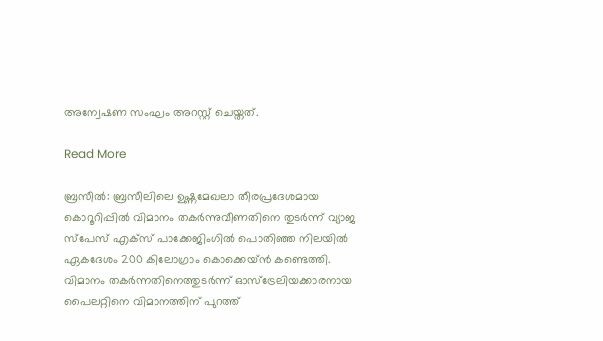അന്വേഷണ സംഘം അറസ്റ്റ് ചെയ്തത്.

Read More

ബ്രസീൽ: ബ്രസീലിലെ ഉഷ്ണമേഖലാ തീരപ്രദേശമായ കൊറൂറിപ്പിൽ വിമാനം തകർന്നുവീണതിനെ തുടർന്ന് വ്യാജ സ്‌പേസ് എക്‌സ് പാക്കേജിംഗിൽ പൊതിഞ്ഞ നിലയിൽ ഏകദേശം 200 കിലോഗ്രാം കൊക്കെയ്ൻ കണ്ടെത്തി. വിമാനം തകർന്നതിനെത്തുടർന്ന് ഓസ്‌ട്രേലിയക്കാരനായ പൈലറ്റിനെ വിമാനത്തിന് പുറത്ത്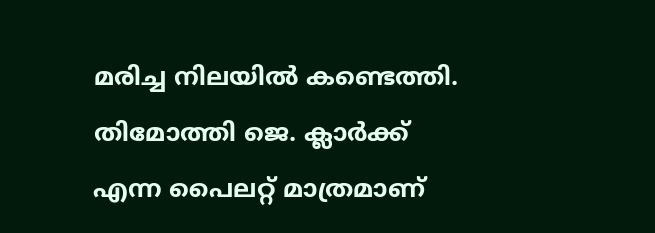മരിച്ച നിലയിൽ കണ്ടെത്തി. തിമോത്തി ജെ. ക്ലാർക്ക് എന്ന പൈലറ്റ് മാത്രമാണ്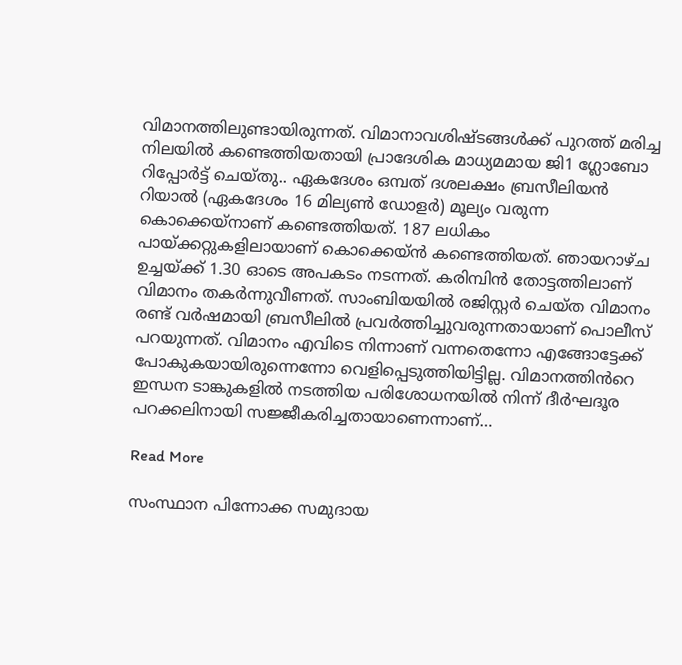വിമാനത്തിലുണ്ടായിരുന്നത്. വിമാനാവശിഷ്ടങ്ങൾക്ക് പുറത്ത് മരിച്ച നിലയിൽ കണ്ടെത്തിയതായി പ്രാദേശിക മാധ്യമമായ ജി1 ഗ്ലോബോ റിപ്പോർട്ട് ചെയ്തു.. ഏകദേശം ഒമ്പത് ദശലക്ഷം ബ്രസീലിയൻ റിയാൽ (ഏകദേശം 16 മില്യൺ ഡോളർ) മൂല്യം വരുന്ന കൊക്കെയ്നാണ് കണ്ടെത്തിയത്. 187 ലധികം പായ്ക്കറ്റുകളിലായാണ് കൊക്കെയ്ൻ കണ്ടെത്തിയത്. ഞായറാഴ്ച ഉച്ചയ്ക്ക് 1.30 ഓടെ അപകടം നടന്നത്. കരിമ്പിൻ തോട്ടത്തിലാണ് വിമാനം തകർന്നുവീണത്. സാംബിയയിൽ രജിസ്റ്റർ ചെയ്ത വിമാനം രണ്ട് വർഷമായി ബ്രസീലിൽ പ്രവർത്തിച്ചുവരുന്നതായാണ് പൊലീസ് പറയുന്നത്. വിമാനം എവിടെ നിന്നാണ് വന്നതെന്നോ എങ്ങോട്ടേക്ക് പോകുകയായിരുന്നെന്നോ വെളിപ്പെടുത്തിയിട്ടില്ല. വിമാനത്തിൻറെ ഇന്ധന ടാങ്കുകളിൽ നടത്തിയ പരിശോധനയിൽ നിന്ന് ദീർഘദൂര പറക്കലിനായി സജ്ജീകരിച്ചതായാണെന്നാണ്…

Read More

സംസ്ഥാന പിന്നോക്ക സമുദായ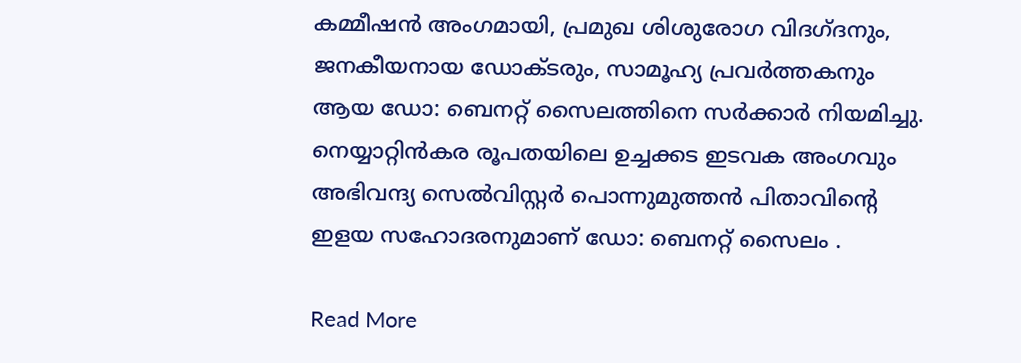കമ്മീഷൻ അംഗമായി, പ്രമുഖ ശിശുരോഗ വിദഗ്ദനും, ജനകീയനായ ഡോക്ടരും, സാമൂഹ്യ പ്രവർത്തകനും ആയ ഡോ: ബെനറ്റ് സൈലത്തിനെ സർക്കാർ നിയമിച്ചു. നെയ്യാറ്റിൻകര രൂപതയിലെ ഉച്ചക്കട ഇടവക അംഗവും അഭിവന്ദ്യ സെൽവിസ്റ്റർ പൊന്നുമുത്തൻ പിതാവിൻ്റെ ഇളയ സഹോദരനുമാണ് ഡോ: ബെനറ്റ് സൈലം .

Read More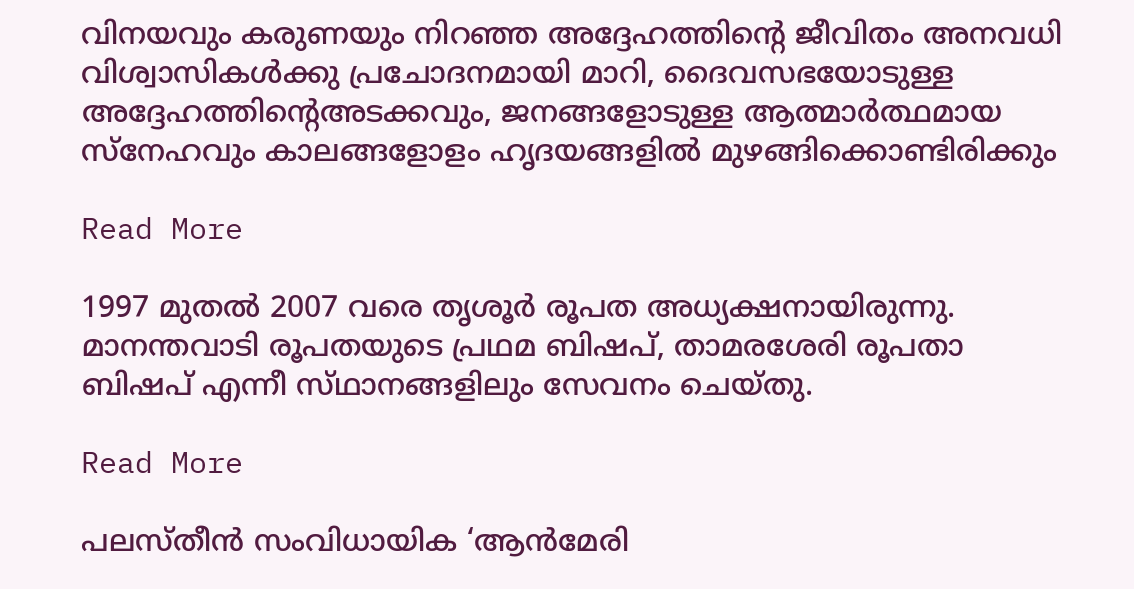വിനയവും കരുണയും നിറഞ്ഞ അദ്ദേഹത്തിന്റെ ജീവിതം അനവധി വിശ്വാസികൾക്കു പ്രചോദനമായി മാറി, ദൈവസഭയോടുള്ള അദ്ദേഹത്തിൻ്റെഅടക്കവും, ജനങ്ങളോടുള്ള ആത്മാർത്ഥമായ സ്നേഹവും കാലങ്ങളോളം ഹൃദയങ്ങളിൽ മുഴങ്ങിക്കൊണ്ടിരിക്കും

Read More

1997 മുതൽ 2007 വരെ തൃശൂർ രൂപത അധ്യക്ഷനായിരുന്നു. മാനന്തവാടി രൂപതയുടെ പ്രഥമ ബിഷപ്, താമരശേരി രൂപതാ ബിഷപ് എന്നീ സ്‌ഥാനങ്ങളിലും സേവനം ചെയ്തു.

Read More

പലസ്തീന്‍ സംവിധായിക ‘ആന്‍മേരി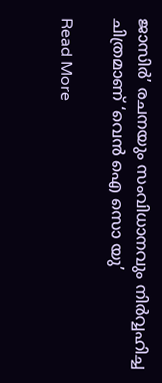ജാസിര്‍’ രചനയും സംവിധാനവും നിര്‍വ്വഹിച്ച ചിത്രമാണ് ‘വെന്‍ ഐ സൊ യു’

Read More